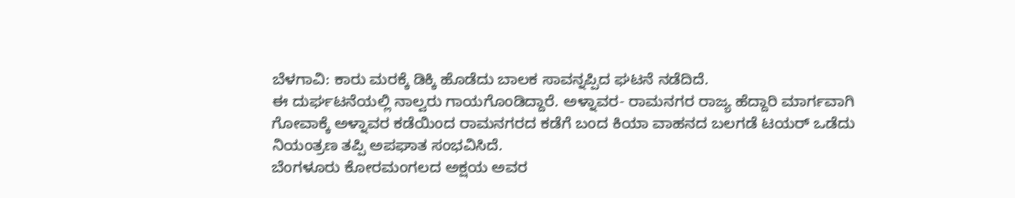ಬೆಳಗಾವಿ: ಕಾರು ಮರಕ್ಕೆ ಡಿಕ್ಕಿ ಹೊಡೆದು ಬಾಲಕ ಸಾವನ್ನಪ್ಪಿದ ಘಟನೆ ನಡೆದಿದೆ.
ಈ ದುರ್ಘಟನೆಯಲ್ಲಿ ನಾಲ್ವರು ಗಾಯಗೊಂಡಿದ್ದಾರೆ. ಅಳ್ನಾವರ- ರಾಮನಗರ ರಾಜ್ಯ ಹೆದ್ದಾರಿ ಮಾರ್ಗವಾಗಿ ಗೋವಾಕ್ಕೆ ಅಳ್ನಾವರ ಕಡೆಯಿಂದ ರಾಮನಗರದ ಕಡೆಗೆ ಬಂದ ಕಿಯಾ ವಾಹನದ ಬಲಗಡೆ ಟಯರ್ ಒಡೆದು ನಿಯಂತ್ರಣ ತಪ್ಪಿ ಅಪಘಾತ ಸಂಭವಿಸಿದೆ.
ಬೆಂಗಳೂರು ಕೋರಮಂಗಲದ ಅಕ್ಷಯ ಅವರ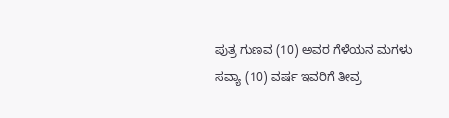ಪುತ್ರ ಗುಣವ (10) ಅವರ ಗೆಳೆಯನ ಮಗಳು ಸವ್ಯಾ (10) ವರ್ಷ ಇವರಿಗೆ ತೀವ್ರ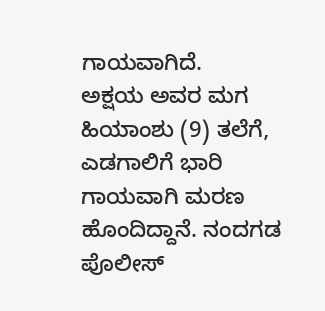ಗಾಯವಾಗಿದೆ.
ಅಕ್ಷಯ ಅವರ ಮಗ ಹಿಯಾಂಶು (9) ತಲೆಗೆ, ಎಡಗಾಲಿಗೆ ಭಾರಿ ಗಾಯವಾಗಿ ಮರಣ ಹೊಂದಿದ್ದಾನೆ. ನಂದಗಡ ಪೊಲೀಸ್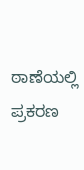ಠಾಣೆಯಲ್ಲಿ ಪ್ರಕರಣ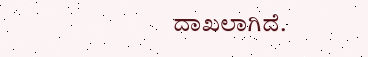ದಾಖಲಾಗಿದೆ.